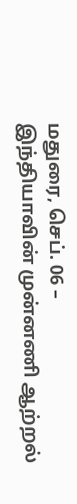மதுரை, செப். 06 –
இந்தியாவின் முன்னணி ஆற்றல்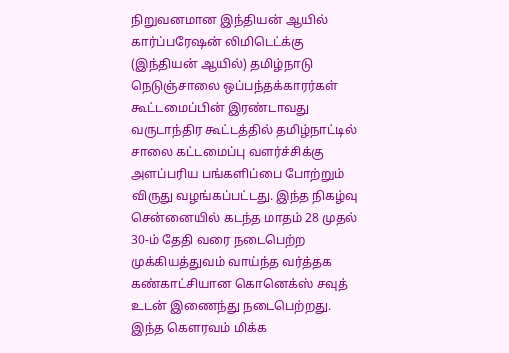நிறுவனமான இந்தியன் ஆயில் கார்ப்பரேஷன் லிமிடெட்க்கு (இந்தியன் ஆயில்) தமிழ்நாடு நெடுஞ்சாலை ஒப்பந்தக்காரர்கள் கூட்டமைப்பின் இரண்டாவது வருடாந்திர கூட்டத்தில் தமிழ்நாட்டில் சாலை கட்டமைப்பு வளர்ச்சிக்கு அளப்பரிய பங்களிப்பை போற்றும் விருது வழங்கப்பட்டது. இந்த நிகழ்வு சென்னையில் கடந்த மாதம் 28 முதல் 30-ம் தேதி வரை நடைபெற்ற முக்கியத்துவம் வாய்ந்த வர்த்தக கண்காட்சியான கொனெக்ஸ் சவுத் உடன் இணைந்து நடைபெற்றது.
இந்த கௌரவம் மிக்க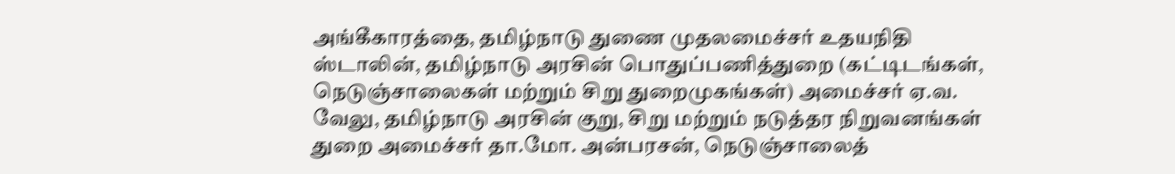அங்கீகாரத்தை, தமிழ்நாடு துணை முதலமைச்சர் உதயநிதி ஸ்டாலின், தமிழ்நாடு அரசின் பொதுப்பணித்துறை (கட்டிடங்கள், நெடுஞ்சாலைகள் மற்றும் சிறு துறைமுகங்கள்) அமைச்சர் ஏ.வ. வேலு, தமிழ்நாடு அரசின் குறு, சிறு மற்றும் நடுத்தர நிறுவனங்கள் துறை அமைச்சர் தா.மோ. அன்பரசன், நெடுஞ்சாலைத்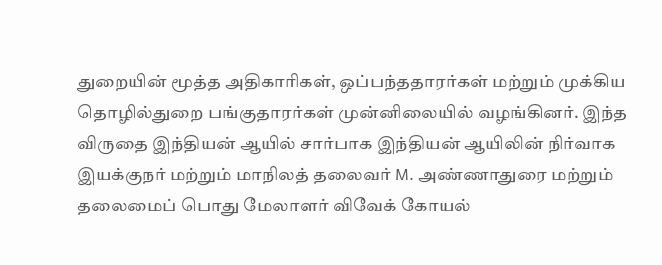துறையின் மூத்த அதிகாரிகள், ஒப்பந்ததாரர்கள் மற்றும் முக்கிய தொழில்துறை பங்குதாரர்கள் முன்னிலையில் வழங்கினர். இந்த விருதை இந்தியன் ஆயில் சார்பாக இந்தியன் ஆயிலின் நிர்வாக இயக்குநர் மற்றும் மாநிலத் தலைவர் M. அண்ணாதுரை மற்றும் தலைமைப் பொது மேலாளர் விவேக் கோயல்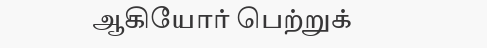ஆகியோர் பெற்றுக்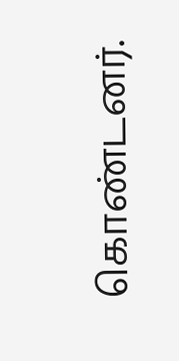கொண்டனர்.